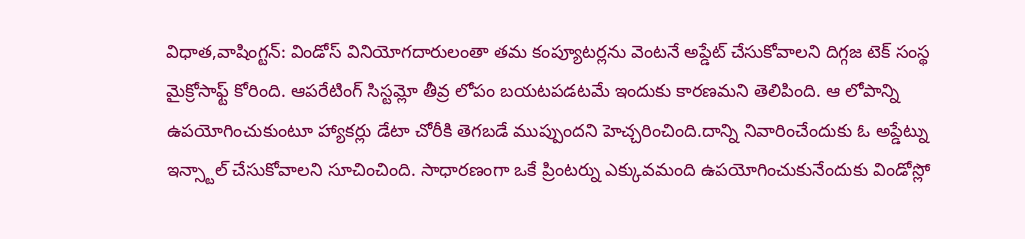విధాత,వాషింగ్టన్: విండోస్ వినియోగదారులంతా తమ కంప్యూటర్లను వెంటనే అప్డేట్ చేసుకోవాలని దిగ్గజ టెక్ సంస్థ మైక్రోసాఫ్ట్ కోరింది. ఆపరేటింగ్ సిస్టమ్లో తీవ్ర లోపం బయటపడటమే ఇందుకు కారణమని తెలిపింది. ఆ లోపాన్ని ఉపయోగించుకుంటూ హ్యాకర్లు డేటా చోరీకి తెగబడే ముప్పుందని హెచ్చరించింది.దాన్ని నివారించేందుకు ఓ అప్డేట్ను ఇన్స్టాల్ చేసుకోవాలని సూచించింది. సాధారణంగా ఒకే ప్రింటర్ను ఎక్కువమంది ఉపయోగించుకునేందుకు విండోస్లో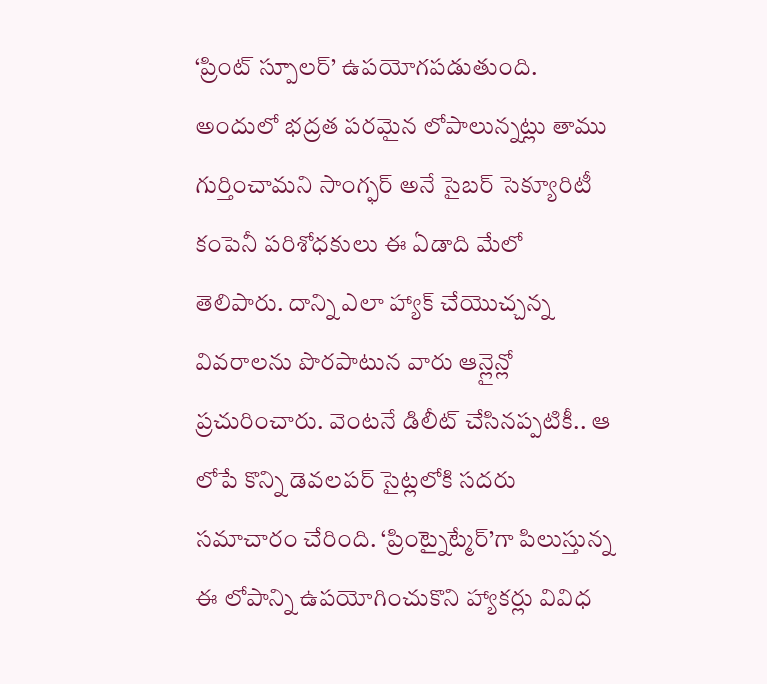‘ప్రింట్ స్పూలర్’ ఉపయోగపడుతుంది. అందులో భద్రత పరమైన లోపాలున్నట్లు తాము గుర్తించామని సాంగ్ఫర్ అనే సైబర్ సెక్యూరిటీ కంపెనీ పరిశోధకులు ఈ ఏడాది మేలో తెలిపారు. దాన్ని ఎలా హ్యాక్ చేయొచ్చన్న వివరాలను పొరపాటున వారు ఆన్లైన్లో ప్రచురించారు. వెంటనే డిలీట్ చేసినప్పటికీ.. ఆ లోపే కొన్ని డెవలపర్ సైట్లలోకి సదరు సమాచారం చేరింది. ‘ప్రింట్నైట్మేర్’గా పిలుస్తున్న ఈ లోపాన్ని ఉపయోగించుకొని హ్యాకర్లు వివిధ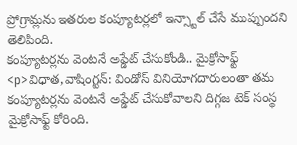ప్రోగ్రామ్లను ఇతరుల కంప్యూటర్లలో ఇన్స్టాల్ చేసే ముప్పుందని తెలిపింది.
కంప్యూటర్లను వెంటనే అప్డేట్ చేసుకోండి.. మైక్రోసాఫ్ట్
<p>విధాత,వాషింగ్టన్: విండోస్ వినియోగదారులంతా తమ కంప్యూటర్లను వెంటనే అప్డేట్ చేసుకోవాలని దిగ్గజ టెక్ సంస్థ మైక్రోసాఫ్ట్ కోరింది.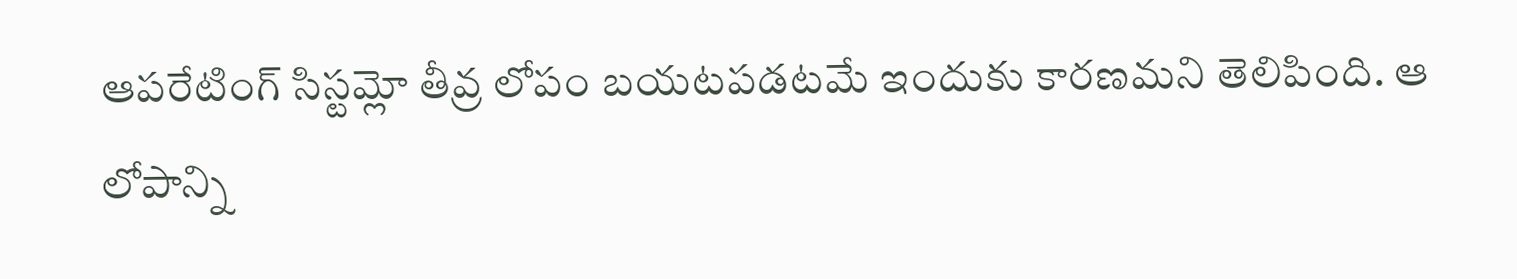ఆపరేటింగ్ సిస్టమ్లో తీవ్ర లోపం బయటపడటమే ఇందుకు కారణమని తెలిపింది. ఆ లోపాన్ని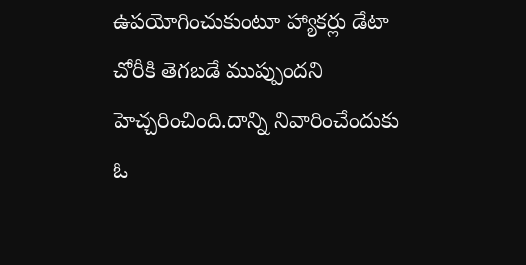ఉపయోగించుకుంటూ హ్యాకర్లు డేటా చోరీకి తెగబడే ముప్పుందని హెచ్చరించింది.దాన్ని నివారించేందుకు ఓ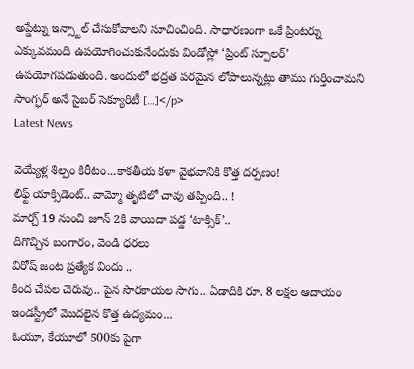అప్డేట్ను ఇన్స్టాల్ చేసుకోవాలని సూచించింది. సాధారణంగా ఒకే ప్రింటర్ను ఎక్కువమంది ఉపయోగించుకునేందుకు విండోస్లో ‘ప్రింట్ స్పూలర్’ ఉపయోగపడుతుంది. అందులో భద్రత పరమైన లోపాలున్నట్లు తాము గుర్తించామని సాంగ్ఫర్ అనే సైబర్ సెక్యూరిటీ […]</p>
Latest News

వెయ్యేళ్ల శిల్పం కిరీటం...కాకతీయ కళా వైభవానికి కొత్త దర్పణం!
లిఫ్ట్ యాక్సిడెంట్.. వామ్మో తృటిలో చావు తప్పింది.. !
మార్చ్ 19 నుంచి జూన్ 2కి వాయిదా పడ్డ ‘టాక్సిక్’..
దిగొచ్చిన బంగారం, వెండి ధరలు
విరోష్ జంట ప్రత్యేక విందు ..
కింద చేపల చెరువు.. పైన సొరకాయల సాగు.. ఏడాదికి రూ. 8 లక్షల ఆదాయం
ఇండస్ట్రీలో మొదలైన కొత్త ఉద్యమం...
ఓయూ, కేయూలో 500కు పైగా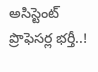అసిస్టెంట్ ప్రొఫెసర్ల భర్తీ..!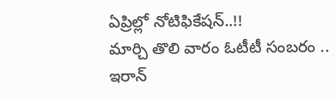ఏప్రిల్లో నోటిఫికేషన్..!!
మార్చి తొలి వారం ఓటీటీ సంబరం ..
ఇరాన్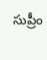సుప్రీం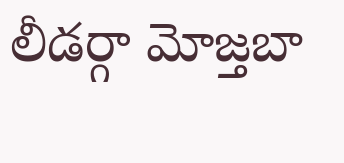లీడర్గా మోజ్తబా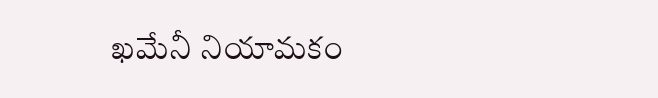ఖమేనీ నియామకం